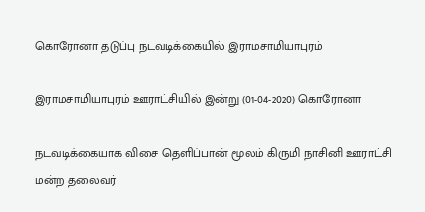கொரோனா தடுப்பு நடவடிக்கையில் இராமசாமியாபுரம்

இராமசாமியாபுரம் ஊராட்சியில் இன்று (01-04-2020) கொரோனா

நடவடிக்கையாக விசை தெளிப்பான் மூலம் கிருமி நாசினி ஊராட்சி மன்ற தலைவர்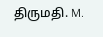திருமதி. M.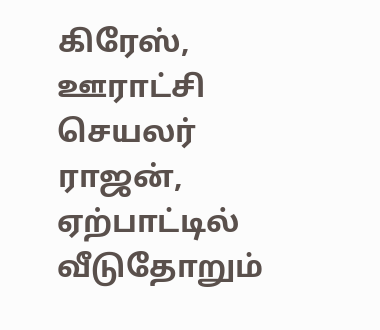கிரேஸ், ஊராட்சி செயலர் ராஜன், ஏற்பாட்டில் வீடுதோறும்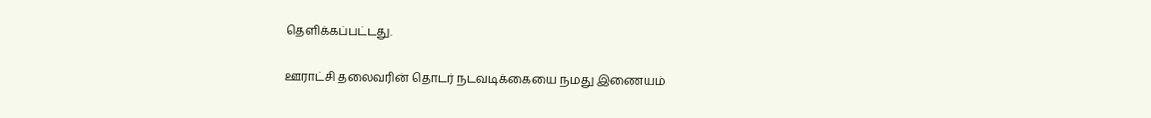தெளிக்கப்பட்டது.

ஊராட்சி தலைவரின் தொடர் நடவடிக்கையை நமது இணையம்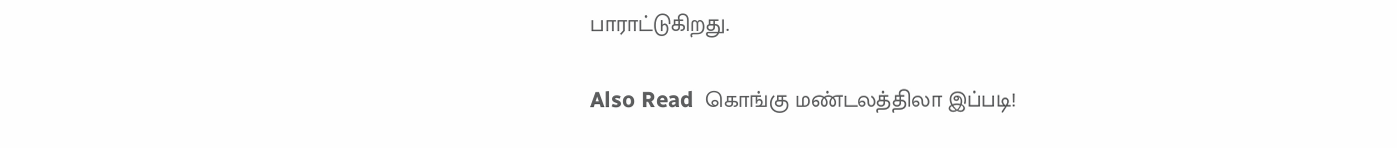பாராட்டுகிறது.

Also Read  கொங்கு மண்டலத்திலா இப்படி!